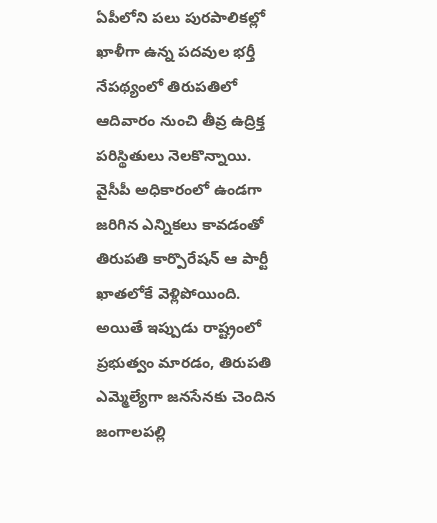ఏపీలోని పలు పురపాలికల్లో ఖాళీగా ఉన్న పదవుల భర్తీ నేపథ్యంలో తిరుపతిలో ఆదివారం నుంచి తీవ్ర ఉద్రిక్త పరిస్థితులు నెలకొన్నాయి. వైసీపీ అధికారంలో ఉండగా జరిగిన ఎన్నికలు కావడంతో తిరుపతి కార్పొరేషన్ ఆ పార్టీ ఖాతలోకే వెళ్లిపోయింది. అయితే ఇప్పుడు రాష్ట్రంలో ప్రభుత్వం మారడం, తిరుపతి ఎమ్మెల్యేగా జనసేనకు చెందిన జంగాలపల్లి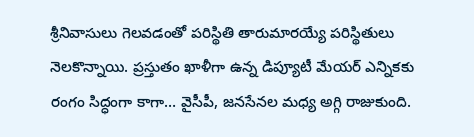శ్రీనివాసులు గెలవడంతో పరిస్థితి తారుమారయ్యే పరిస్థితులు నెలకొన్నాయి. ప్రస్తుతం ఖాళీగా ఉన్న డిప్యూటీ మేయర్ ఎన్నికకు రంగం సిద్ధంగా కాగా… వైసీపీ, జనసేనల మధ్య అగ్గి రాజుకుంది.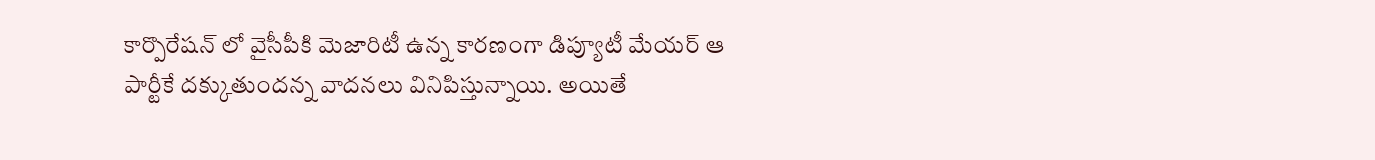కార్పొరేషన్ లో వైసీపీకి మెజారిటీ ఉన్న కారణంగా డిప్యూటీ మేయర్ ఆ పార్టీకే దక్కుతుందన్న వాదనలు వినిపిస్తున్నాయి. అయితే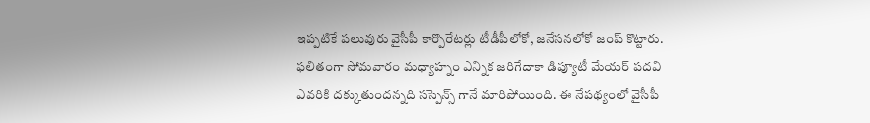ఇప్పటికే పలువురు వైసీపీ కార్పొరేటర్లు టీడీపీలోకో, జనేసనలోకో జంప్ కొట్టారు. ఫలితంగా సోమవారం మధ్యాహ్నం ఎన్నిక జరిగేదాకా డిప్యూటీ మేయర్ పదవి ఎవరికి దక్కుతుందన్నది సస్పెన్స్ గానే మారిపోయింది. ఈ నేపథ్యంలో వైసీపీ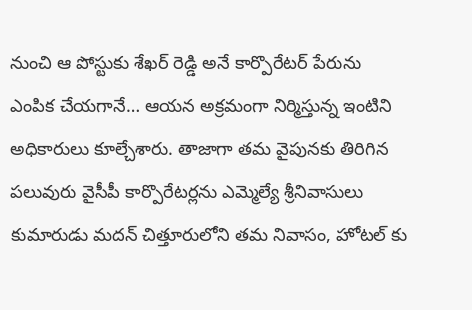నుంచి ఆ పోస్టుకు శేఖర్ రెడ్డి అనే కార్పొరేటర్ పేరును ఎంపిక చేయగానే… ఆయన అక్రమంగా నిర్మిస్తున్న ఇంటిని అధికారులు కూల్చేశారు. తాజాగా తమ వైపునకు తిరిగిన పలువురు వైసీపీ కార్పొరేటర్లను ఎమ్మెల్యే శ్రీనివాసులు కుమారుడు మదన్ చిత్తూరులోని తమ నివాసం, హోటల్ కు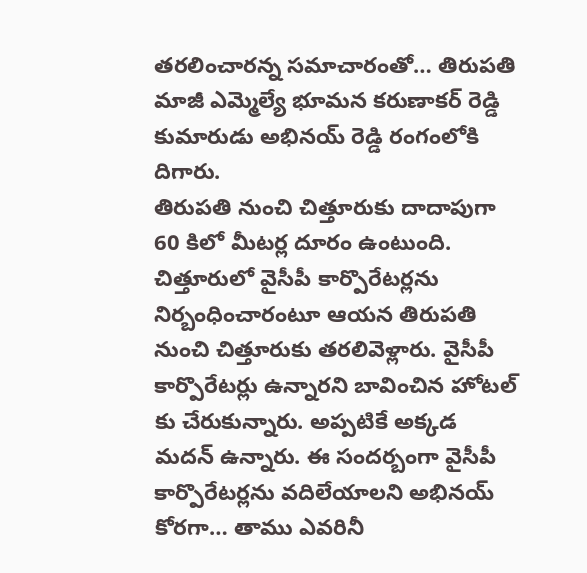తరలించారన్న సమాచారంతో… తిరుపతి మాజీ ఎమ్మెల్యే భూమన కరుణాకర్ రెడ్డి కుమారుడు అభినయ్ రెడ్డి రంగంలోకి దిగారు.
తిరుపతి నుంచి చిత్తూరుకు దాదాపుగా 60 కిలో మీటర్ల దూరం ఉంటుంది. చిత్తూరులో వైసీపీ కార్పొరేటర్లను నిర్బంధించారంటూ ఆయన తిరుపతి నుంచి చిత్తూరుకు తరలివెళ్లారు. వైసీపీ కార్పొరేటర్లు ఉన్నారని బావించిన హోటల్ కు చేరుకున్నారు. అప్పటికే అక్కడ మదన్ ఉన్నారు. ఈ సందర్బంగా వైసీపీ కార్పొరేటర్లను వదిలేయాలని అభినయ్ కోరగా… తాము ఎవరినీ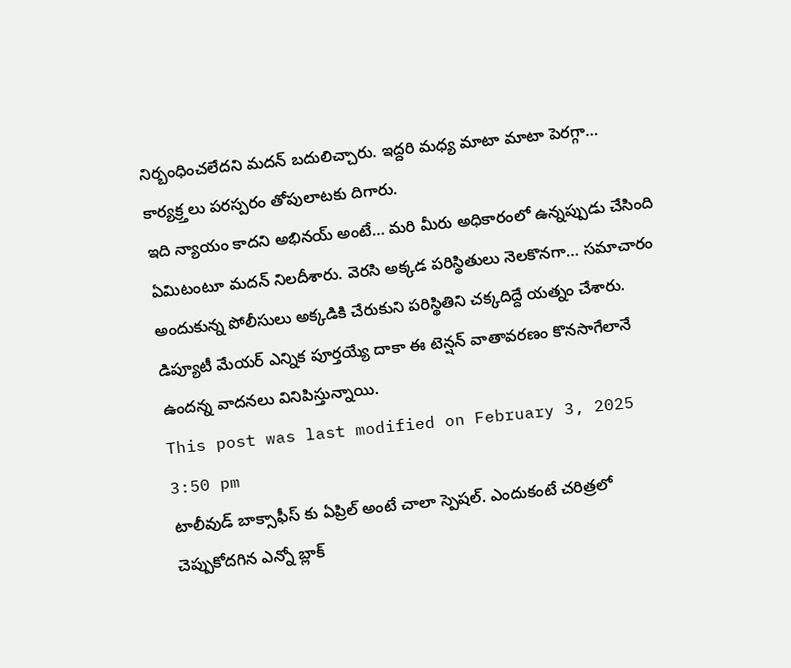నిర్బంధించలేదని మదన్ బదులిచ్చారు. ఇద్దరి మధ్య మాటా మాటా పెరగ్గా… కార్యక్ర్తలు పరస్పరం తోపులాటకు దిగారు.
ఇది న్యాయం కాదని అభినయ్ అంటే… మరి మీరు అధికారంలో ఉన్నప్పుడు చేసింది ఏమిటంటూ మదన్ నిలదీశారు. వెరసి అక్కడ పరిస్థితులు నెలకొనగా… సమాచారం అందుకున్న పోలీసులు అక్కడికి చేరుకుని పరిస్థితిని చక్కదిద్దే యత్నం చేశారు. డిప్యూటీ మేయర్ ఎన్నిక పూర్తయ్యే దాకా ఈ టెన్షన్ వాతావరణం కొనసాగేలానే ఉందన్న వాదనలు వినిపిస్తున్నాయి.
This post was last modified on February 3, 2025 3:50 pm
టాలీవుడ్ బాక్సాఫీస్ కు ఏప్రిల్ అంటే చాలా స్పెషల్. ఎందుకంటే చరిత్రలో చెప్పుకోదగిన ఎన్నో బ్లాక్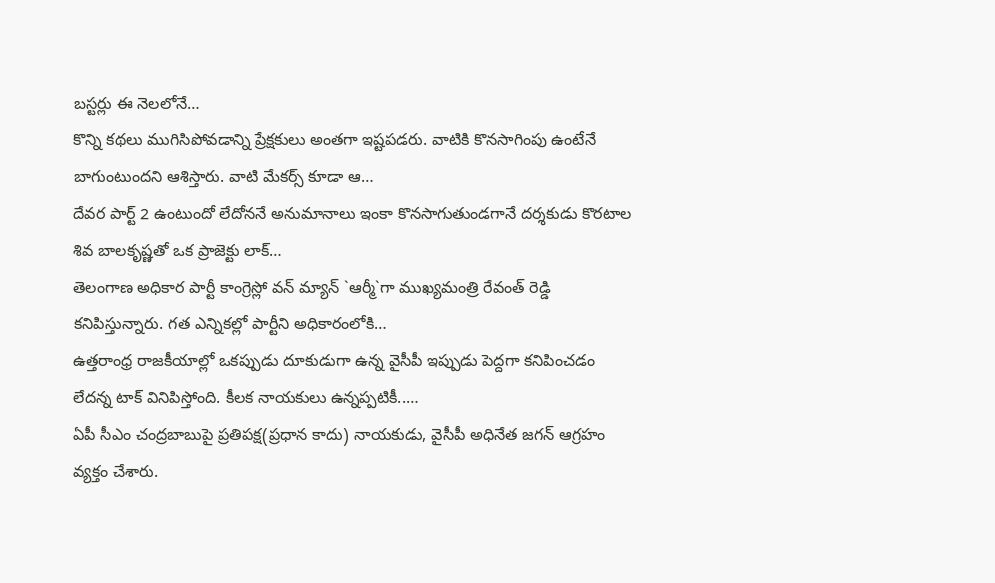బస్టర్లు ఈ నెలలోనే…
కొన్ని కథలు ముగిసిపోవడాన్ని ప్రేక్షకులు అంతగా ఇష్టపడరు. వాటికి కొనసాగింపు ఉంటేనే బాగుంటుందని ఆశిస్తారు. వాటి మేకర్స్ కూడా ఆ…
దేవర పార్ట్ 2 ఉంటుందో లేదోననే అనుమానాలు ఇంకా కొనసాగుతుండగానే దర్శకుడు కొరటాల శివ బాలకృష్ణతో ఒక ప్రాజెక్టు లాక్…
తెలంగాణ అధికార పార్టీ కాంగ్రెస్లో వన్ మ్యాన్ `ఆర్మీ`గా ముఖ్యమంత్రి రేవంత్ రెడ్డి కనిపిస్తున్నారు. గత ఎన్నికల్లో పార్టీని అధికారంలోకి…
ఉత్తరాంధ్ర రాజకీయాల్లో ఒకప్పుడు దూకుడుగా ఉన్న వైసీపీ ఇప్పుడు పెద్దగా కనిపించడం లేదన్న టాక్ వినిపిస్తోంది. కీలక నాయకులు ఉన్నప్పటికీ..…
ఏపీ సీఎం చంద్రబాబుపై ప్రతిపక్ష(ప్రధాన కాదు) నాయకుడు, వైసీపీ అధినేత జగన్ ఆగ్రహం వ్యక్తం చేశారు.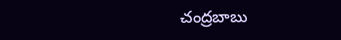చంద్రబాబు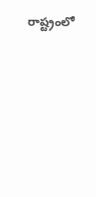రాష్ట్రంలో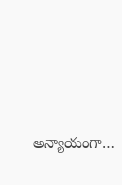అన్యాయంగా…